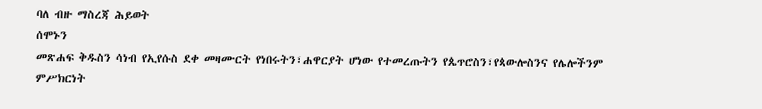ባለ ብዙ ማስረጃ ሕይወት
ሰሞኑን
መጽሐፍ ቅዱስን ሳነብ የኢየሱስ ደቀ መዛሙርት የነበሩትን፣ሐዋርያት ሆነው የተመረጡትን የጴጥሮስን፣የጳውሎስንና የሌሎችንም ምሥክርነት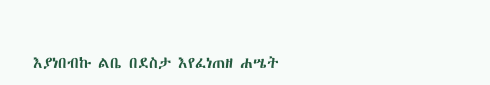እያነበብኩ ልቤ በደስታ እየፈነጠዘ ሐሤት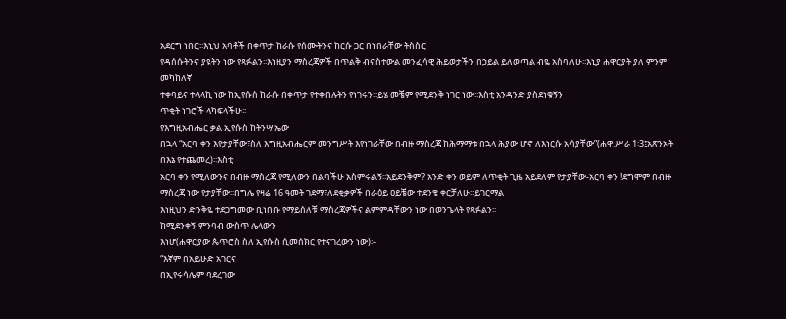አደርግ ነበር፡፡እኒህ አባቶች በቀጥታ ከራሱ የሰሙትንና ከርሱ ጋር በነበራቸው ትስስር
የዳሰሱትንና ያዩትን ነው የጻፉልን፡፡እነዚያን ማስረጃዎች በጥልቅ ብናስተውል መንፈሳዊ ሕይወታችን በኃይል ይለወጣል ብዬ አስባለሁ፡፡እኒያ ሐዋርያት ያለ ምንም መካከለኛ
ተቀባይና ተላላኪ ነው ከኢየሱስ ከራሱ በቀጥታ የተቀበሉትን የነገሩን፡፡ይሄ መቼም የሚደንቅ ነገር ነው፡፡እስቲ አንዳንድ ያስደነቁኝን
ጥቂት ነገሮች ላካፍላችሁ፡፡
የእግዚአብሔር ቃል ኢየሱስ ከትንሣኤው
በኋላ “አርባ ቀን እየታያቸው፣ስለ እግዚአብሔርም መንግሥት እየነገራቸው በብዙ ማስረጃ ከሕማማቱ በኋላ ሕያው ሆኖ ለእነርሱ አሳያቸው”(ሐዋ.ሥራ 1፡3፤አጽንኦት በእኔ የተጨመረ)፡፡እስቲ
አርባ ቀን የሚለውንና በብዙ ማስረጃ የሚለውን በልባችሁ አስምሩልኝ፡፡አይደንቅም? አንድ ቀን ወይም ለጥቂት ጊዜ አይደለም የታያቸው-አርባ ቀን !ደግሞም በብዙ ማስረጃ ነው የታያቸው፡፡በግሌ የዛሬ 16 ዓመት ገደማ፣ለደቂቃዎች በራዕይ ዐይቼው ተደንቄ ቀርቻለሁ፡፡ይገርማል
እነዚህን ድንቅዬ ተደጋግመው ቢነበቡ የማይሰለቹ ማስረጃዎችና ልምምዳቸውን ነው በወንጌላት የጻፉልን፡፡
ከሚደንቀኝ ምንባብ ውስጥ ሌላውን
እነሆ(ሐዋርያው ጴጥሮስ ስለ ኢየሱስ ሲመሰክር የተናገረውን ነው)፡-
“እኛም በአይሁድ አገርና
በኢየሩሳሌም ባደረገው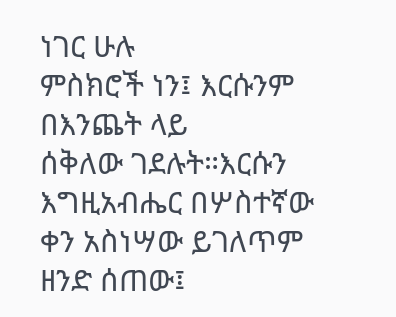ነገር ሁሉ
ምስክሮች ነን፤ እርሱንም
በእንጨት ላይ
ሰቅለው ገደሉት።እርሱን እግዚአብሔር በሦስተኛው ቀን አስነሣው ይገለጥም ዘንድ ሰጠው፤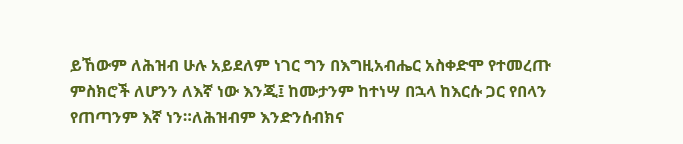ይኸውም ለሕዝብ ሁሉ አይደለም ነገር ግን በእግዚአብሔር አስቀድሞ የተመረጡ ምስክሮች ለሆንን ለእኛ ነው እንጂ፤ ከሙታንም ከተነሣ በኋላ ከእርሱ ጋር የበላን የጠጣንም እኛ ነን።ለሕዝብም እንድንሰብክና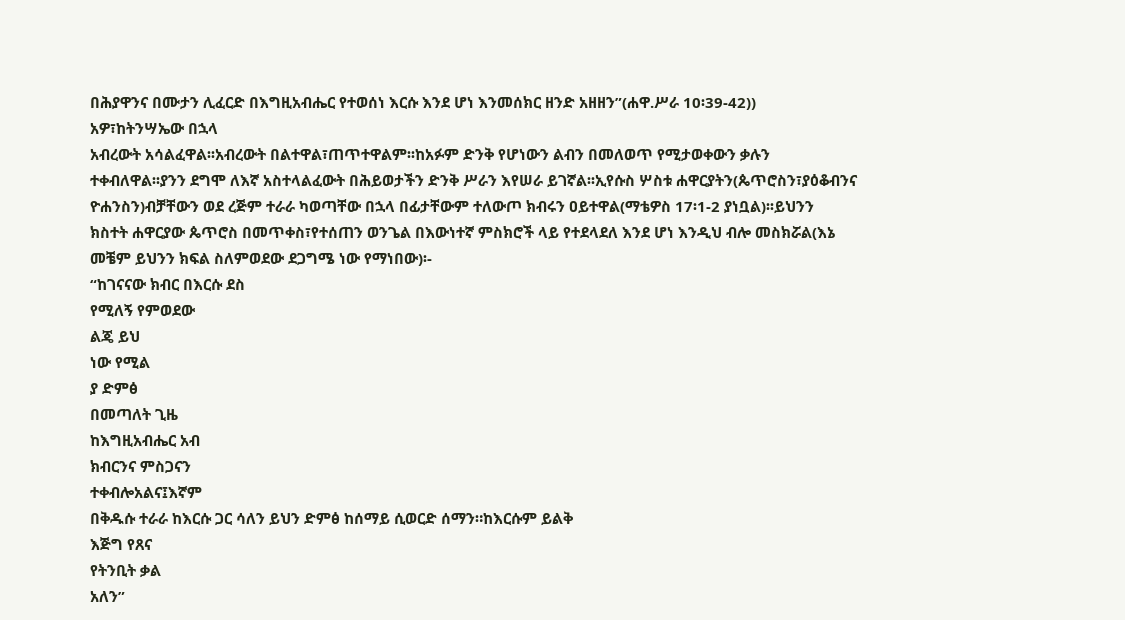በሕያዋንና በሙታን ሊፈርድ በእግዚአብሔር የተወሰነ እርሱ እንደ ሆነ እንመሰክር ዘንድ አዘዘን”(ሐዋ.ሥራ 10፡39-42))
አዎ፣ከትንሣኤው በኋላ
አብረውት አሳልፈዋል፡፡አብረውት በልተዋል፣ጠጥተዋልም፡፡ከአፉም ድንቅ የሆነውን ልብን በመለወጥ የሚታወቀውን ቃሉን
ተቀብለዋል፡፡ያንን ደግሞ ለእኛ አስተላልፈውት በሕይወታችን ድንቅ ሥራን እየሠራ ይገኛል፡፡ኢየሱስ ሦስቱ ሐዋርያትን(ጴጥሮስን፣ያዕቆብንና
ዮሐንስን)ብቻቸውን ወደ ረጅም ተራራ ካወጣቸው በኋላ በፊታቸውም ተለውጦ ክብሩን ዐይተዋል(ማቴዎስ 17፡1-2 ያነቧል)፡፡ይህንን
ክስተት ሐዋርያው ጴጥሮስ በመጥቀስ፣የተሰጠን ወንጌል በእውነተኛ ምስክሮች ላይ የተደላደለ እንደ ሆነ እንዲህ ብሎ መስክሯል(እኔ
መቼም ይህንን ክፍል ስለምወደው ደጋግሜ ነው የማነበው)፡-
“ከገናናው ክብር በእርሱ ደስ
የሚለኝ የምወደው
ልጄ ይህ
ነው የሚል
ያ ድምፅ
በመጣለት ጊዜ
ከእግዚአብሔር አብ
ክብርንና ምስጋናን
ተቀብሎአልና፤እኛም
በቅዱሱ ተራራ ከእርሱ ጋር ሳለን ይህን ድምፅ ከሰማይ ሲወርድ ሰማን።ከእርሱም ይልቅ
እጅግ የጸና
የትንቢት ቃል
አለን”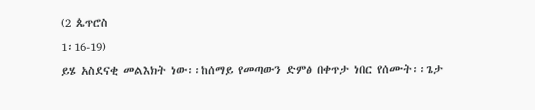(2 ጴጥሮስ
1፡16-19)
ይሄ አስደናቂ መልእክት ነው፡፡ከሰማይ የመጣውን ድምፅ በቀጥታ ነበር የሰሙት፡፡ጌታ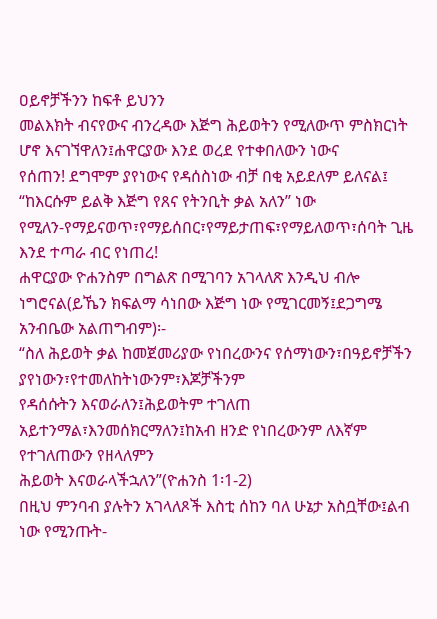ዐይኖቻችንን ከፍቶ ይህንን
መልእክት ብናየውና ብንረዳው እጅግ ሕይወትን የሚለውጥ ምስክርነት ሆኖ እናገኘዋለን፤ሐዋርያው እንደ ወረደ የተቀበለውን ነውና
የሰጠን! ደግሞም ያየነውና የዳሰስነው ብቻ በቂ አይደለም ይለናል፤ “ከእርሱም ይልቅ እጅግ የጸና የትንቢት ቃል አለን’’ ነው
የሚለን-የማይናወጥ፣የማይሰበር፣የማይታጠፍ፣የማይለወጥ፣ሰባት ጊዜ እንደ ተጣራ ብር የነጠረ!
ሐዋርያው ዮሐንስም በግልጽ በሚገባን አገላለጽ እንዲህ ብሎ ነግሮናል(ይኼን ክፍልማ ሳነበው እጅግ ነው የሚገርመኝ፤ደጋግሜ
አንብቤው አልጠግብም)፡-
“ስለ ሕይወት ቃል ከመጀመሪያው የነበረውንና የሰማነውን፣በዓይኖቻችን ያየነውን፣የተመለከትነውንም፣እጆቻችንም
የዳሰሱትን እናወራለን፤ሕይወትም ተገለጠ አይተንማል፣እንመሰክርማለን፤ከአብ ዘንድ የነበረውንም ለእኛም የተገለጠውን የዘላለምን
ሕይወት እናወራላችኋለን”(ዮሐንስ 1፡1-2)
በዚህ ምንባብ ያሉትን አገላለጾች እስቲ ሰከን ባለ ሁኔታ አስቧቸው፤ልብ ነው የሚንጡት-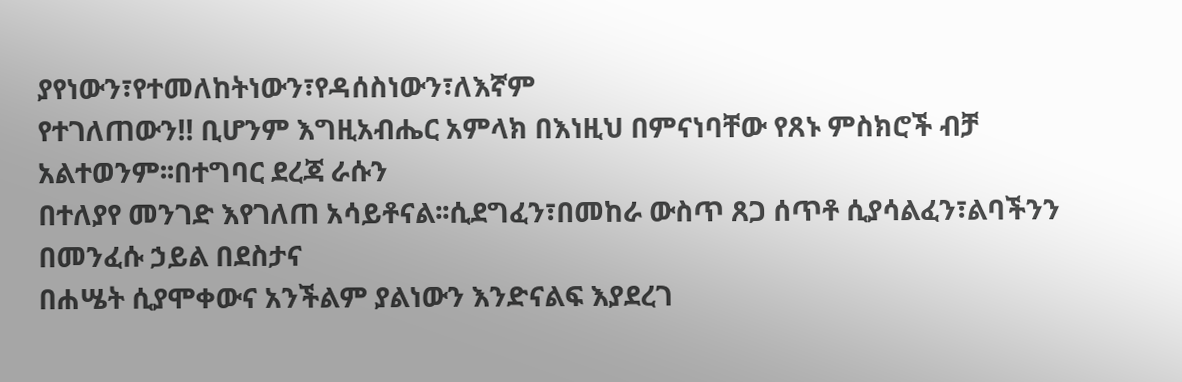ያየነውን፣የተመለከትነውን፣የዳሰስነውን፣ለእኛም
የተገለጠውን!! ቢሆንም እግዚአብሔር አምላክ በእነዚህ በምናነባቸው የጸኑ ምስክሮች ብቻ አልተወንም፡፡በተግባር ደረጃ ራሱን
በተለያየ መንገድ እየገለጠ አሳይቶናል፡፡ሲደግፈን፣በመከራ ውስጥ ጸጋ ሰጥቶ ሲያሳልፈን፣ልባችንን በመንፈሱ ኃይል በደስታና
በሐሤት ሲያሞቀውና አንችልም ያልነውን እንድናልፍ እያደረገ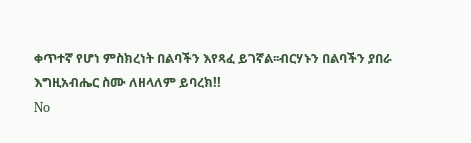ቀጥተኛ የሆነ ምስክረነት በልባችን እየጻፈ ይገኛል፡፡ብርሃኑን በልባችን ያበራ እግዚአብሔር ስሙ ለዘላለም ይባረክ!!
No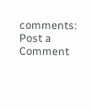comments:
Post a Comment